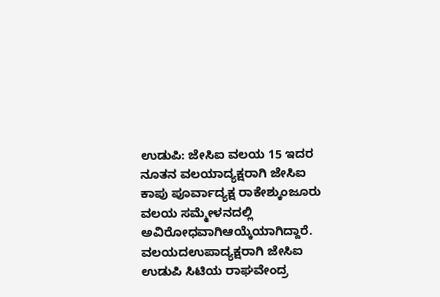ಉಡುಪಿ: ಜೇಸಿಐ ವಲಯ 15 ಇದರ ನೂತನ ವಲಯಾದ್ಯಕ್ಷರಾಗಿ ಜೇಸಿಐ ಕಾಪು ಪೂರ್ವಾದ್ಯಕ್ಷ ರಾಕೇಶ್ಕುಂಜೂರು ವಲಯ ಸಮ್ಮೇಳನದಲ್ಲಿ ಅವಿರೋಧವಾಗಿಆಯ್ಕೆಯಾಗಿದ್ದಾರೆ.
ವಲಯದಉಪಾದ್ಯಕ್ಷರಾಗಿ ಜೇಸಿಐ ಉಡುಪಿ ಸಿಟಿಯ ರಾಘವೇಂದ್ರ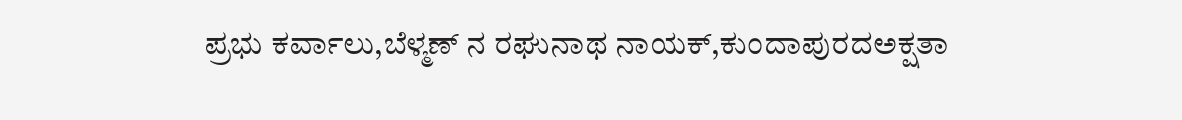ಪ್ರಭು ಕರ್ವಾಲು,ಬೆಳ್ಮಣ್ ನ ರಘುನಾಥ ನಾಯಕ್,ಕುಂದಾಪುರದಅಕ್ಷತಾ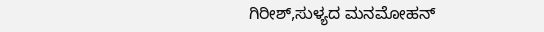ಗಿರೀಶ್,ಸುಳ್ಯದ ಮನಮೋಹನ್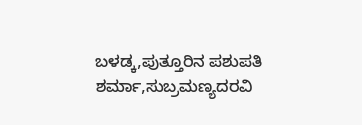ಬಳಡ್ಕ,ಪುತ್ತೂರಿನ ಪಶುಪತಿ ಶರ್ಮಾ,ಸುಬ್ರಮಣ್ಯದರವಿ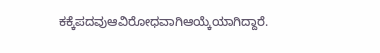ಕಕ್ಕೆಪದವುಆವಿರೋಧವಾಗಿಆಯ್ಕೆಯಾಗಿದ್ದಾರೆ.